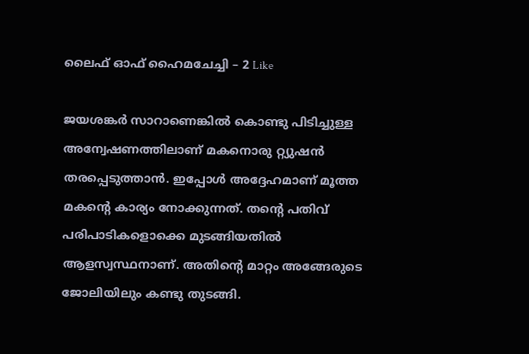ലൈഫ് ഓഫ് ഹൈമചേച്ചി – 2 Like

ജയശങ്കർ സാറാണെങ്കിൽ കൊണ്ടു പിടിച്ചുള്ള അന്വേഷണത്തിലാണ് മകനൊരു റ്റ്യുഷൻ തരപ്പെടുത്താൻ. ഇപ്പോൾ അദ്ദേഹമാണ് മൂത്ത മകന്റെ കാര്യം നോക്കുന്നത്. തന്റെ പതിവ് പരിപാടികളൊക്കെ മുടങ്ങിയതിൽ ആളസ്വസ്ഥനാണ്. അതിന്റെ മാറ്റം അങ്ങേരുടെ ജോലിയിലും കണ്ടു തുടങ്ങി.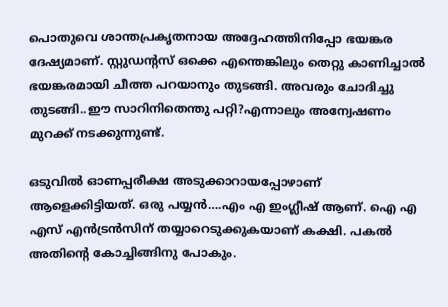പൊതുവെ ശാന്തപ്രകൃതനായ അദ്ദേഹത്തിനിപ്പോ ഭയങ്കര ദേഷ്യമാണ്. സ്റ്റുഡന്റസ് ഒക്കെ എന്തെങ്കിലും തെറ്റു കാണിച്ചാൽ ഭയങ്കരമായി ചീത്ത പറയാനും തുടങ്ങി. അവരും ചോദിച്ചു തുടങ്ങി..ഈ സാറിനിതെന്തു പറ്റി?എന്നാലും അന്വേഷണം മുറക്ക് നടക്കുന്നുണ്ട്.

ഒടുവിൽ ഓണപ്പരീക്ഷ അടുക്കാറായപ്പോഴാണ് ആളെക്കിട്ടിയത്. ഒരു പയ്യൻ….എം എ ഇംഗ്ലീഷ് ആണ്. ഐ എ എസ് എൻട്രൻസിന് തയ്യാറെടുക്കുകയാണ് കക്ഷി. പകൽ അതിന്റെ കോച്ചിങ്ങിനു പോകും.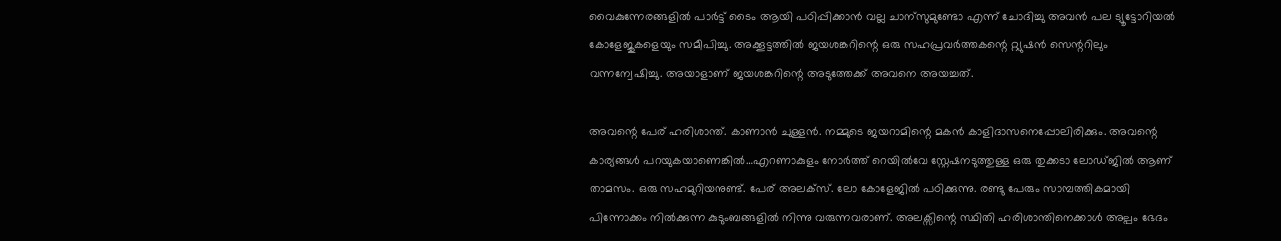വൈകുന്നേരങ്ങളിൽ പാർട്ട് ടൈം ആയി പഠിപ്പിക്കാൻ വല്ല ചാന്സുമുണ്ടോ എന്ന് ചോദിച്ചു അവൻ പല ട്യൂട്ടോറിയൽ കോളേജുകളെയും സമീപിച്ചു. അക്കൂട്ടത്തിൽ ജയശങ്കറിന്റെ ഒരു സഹപ്രവർത്തകന്റെ റ്റ്യുഷൻ സെന്ററിലും വന്നന്വേഷിച്ചു. അയാളാണ് ജയശങ്കറിന്റെ അടുത്തേക്ക് അവനെ അയച്ചത്.

അവന്റെ പേര് ഹരിശാന്ത്. കാണാൻ ചുള്ളൻ. നമ്മുടെ ജയറാമിന്റെ മകൻ കാളിദാസനെപ്പോലിരിക്കും. അവന്റെ കാര്യങ്ങൾ പറയുകയാണെങ്കിൽ…എറണാകുളം നോർത്ത് റെയിൽവേ സ്റ്റേഷനടുത്തുള്ള ഒരു തുക്കടാ ലോഡ്ജിൽ ആണ് താമസം. ഒരു സഹമുറിയനുണ്ട്. പേര് അലക്സ്. ലോ കോളേജിൽ പഠിക്കുന്നു. രണ്ടു പേരും സാമ്പത്തികമായി പിന്നോക്കം നിൽക്കുന്ന കുടുംബങ്ങളിൽ നിന്നു വരുന്നവരാണ്. അലക്സിന്റെ സ്ഥിതി ഹരിശാന്തിനെക്കാൾ അല്പം ഭേദം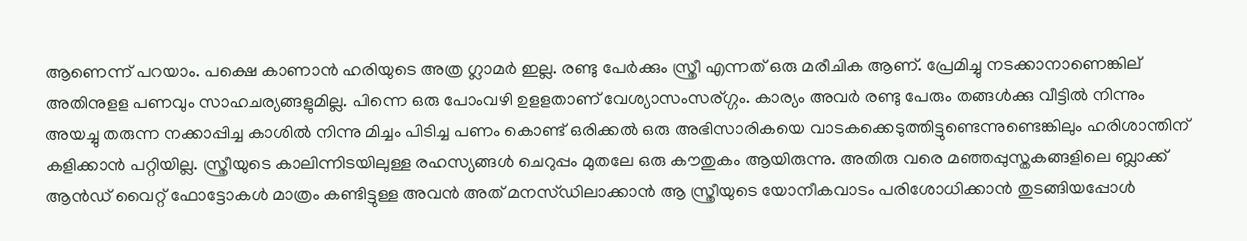ആണെന്ന് പറയാം. പക്ഷെ കാണാൻ ഹരിയുടെ അത്ര ഗ്ലാമർ ഇല്ല. രണ്ടു പേർക്കും സ്ത്രീ എന്നത് ഒരു മരീചിക ആണ്. പ്രേമിച്ചു നടക്കാനാണെങ്കില് അതിനുളള പണവും സാഹചര്യങ്ങളുമില്ല. പിന്നെ ഒരു പോംവഴി ഉളളതാണ് വേശ്യാസംസര്ഗ്ഗം. കാര്യം അവർ രണ്ടു പേരും തങ്ങൾക്കു വീട്ടിൽ നിന്നും അയച്ചു തരുന്ന നക്കാപ്പിച്ച കാശിൽ നിന്നു മിച്ചം പിടിച്ച പണം കൊണ്ട് ഒരിക്കൽ ഒരു അഭിസാരികയെ വാടകക്കെടുത്തിട്ടുണ്ടെന്നുണ്ടെങ്കിലും ഹരിശാന്തിന് കളിക്കാൻ പറ്റിയില്ല. സ്ത്രീയുടെ കാലിന്നിടയിലുള്ള രഹസ്യങ്ങൾ ചെറുപ്പം മുതലേ ഒരു കൗതുകം ആയിരുന്നു. അതിരു വരെ മഞ്ഞപ്പുസ്തകങ്ങളിലെ ബ്ലാക്ക്‌ ആൻഡ് വൈറ്റ് ഫോട്ടോകൾ മാത്രം കണ്ടിട്ടുള്ള അവൻ അത് മനസ്‌ഡിലാക്കാൻ ആ സ്ത്രീയുടെ യോനീകവാടം പരിശോധിക്കാൻ തുടങ്ങിയപ്പോൾ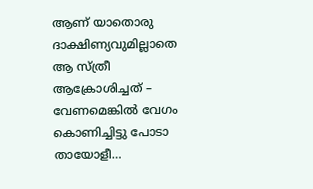ആണ് യാതൊരു ദാക്ഷിണ്യവുമില്ലാതെ ആ സ്ത്രീ ആക്രോശിച്ചത് – വേണമെങ്കിൽ വേഗം കൊണിച്ചിട്ടു പോടാ തായോളീ…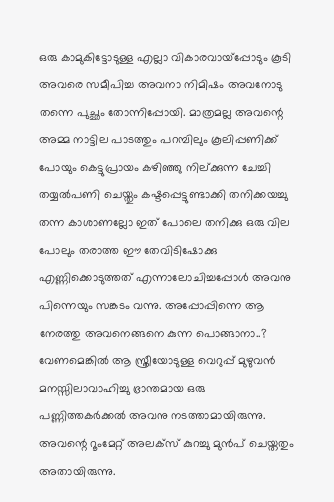ഒരു കാമുകിട്ടോടുള്ള എല്ലാ വികാരവായ്പ്പോടും കൂടി അവരെ സമീപിച്ച അവനാ നിമിഷം അവനോടു തന്നെ പുച്ഛം തോന്നിപ്പോയി. മാത്രമല്ല അവന്റെ അമ്മ നാട്ടില പാടത്തും പറമ്പിലും കൂലിപ്പണിക്ക് പോയും കെട്ടുപ്രായം കഴിഞ്ഞു നില്ക്കുന്ന ചേച്ചി തയ്യൽപണി ചെയ്തും കഷ്ടപ്പെട്ടുണ്ടാക്കി തനിക്കയച്ചു തന്ന കാശാണല്ലോ ഇത് പോലെ തനിക്കു ഒരു വില പോലും തരാത്ത ഈ തേവിടിഷോക്കു എണ്ണിക്കൊടുത്തത് എന്നാലോചിച്ചപ്പോൾ അവനു പിന്നെയും സങ്കടം വന്നു. അപ്പോപ്പിന്നെ ആ നേരത്തു അവനെങ്ങനെ കുന്ന പൊങ്ങാനാ..? വേണമെങ്കിൽ ആ സ്ത്രീയോടുള്ള വെറുപ്പ് മുഴുവൻ മനസ്സിലാവാഹിച്ചു ഭ്രാന്തമായ ഒരു പണ്ണിത്തകർക്കൽ അവനു നടത്താമായിരുന്നു. അവന്റെ റൂംമേറ്റ് അലക്സ് കുറച്ചു മുൻപ് ചെയ്തതും അതായിരുന്നു.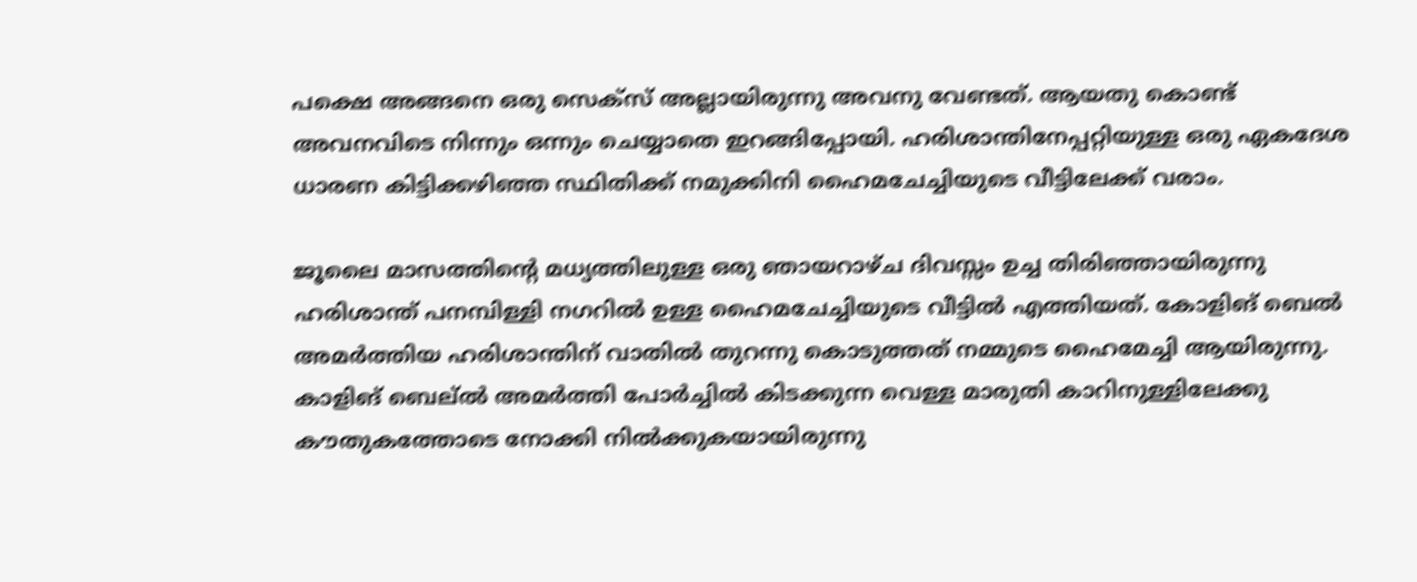പക്ഷെ അങ്ങനെ ഒരു സെക്സ് അല്ലായിരുന്നു അവനു വേണ്ടത്. ആയതു കൊണ്ട് അവനവിടെ നിന്നും ഒന്നും ചെയ്യാതെ ഇറങ്ങിപ്പോയി. ഹരിശാന്തിനേപ്പറ്റിയുള്ള ഒരു ഏകദേശ ധാരണ കിട്ടിക്കഴിഞ്ഞ സ്ഥിതിക്ക് നമുക്കിനി ഹൈമചേച്ചിയുടെ വീട്ടിലേക്ക്‌ വരാം.

ജൂലൈ മാസത്തിന്റെ മധ്യത്തിലുള്ള ഒരു ഞായറാഴ്ച ദിവസ്സം ഉച്ച തിരിഞ്ഞായിരുന്നു ഹരിശാന്ത് പനമ്പിള്ളി നഗറിൽ ഉള്ള ഹൈമചേച്ചിയുടെ വീട്ടിൽ എത്തിയത്. കോളിങ് ബെൽ അമർത്തിയ ഹരിശാന്തിന്‌ വാതിൽ തുറന്നു കൊടുത്തത് നമ്മുടെ ഹൈമേച്ചി ആയിരുന്നു. കാളിങ് ബെല്ൽ അമർത്തി പോർച്ചിൽ കിടക്കുന്ന വെള്ള മാരുതി കാറിനുള്ളിലേക്കു കൗതുകത്തോടെ നോക്കി നിൽക്കുകയായിരുന്നു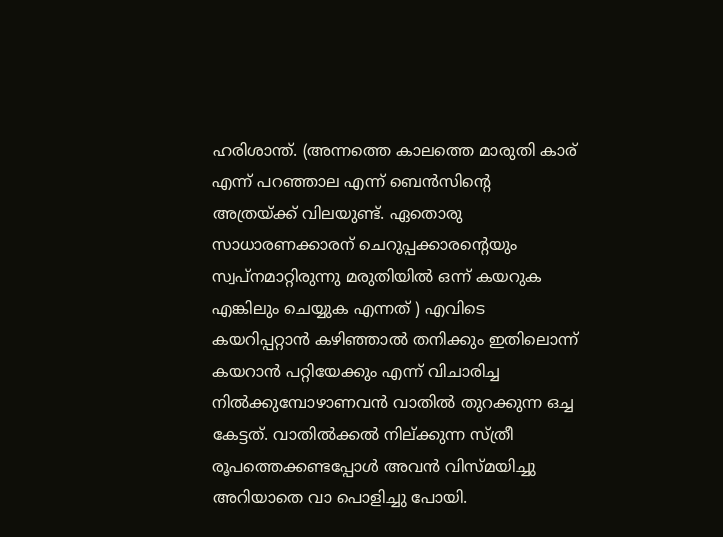ഹരിശാന്ത്. (അന്നത്തെ കാലത്തെ മാരുതി കാര് എന്ന് പറഞ്ഞാല എന്ന് ബെൻസിന്റെ അത്രയ്ക്ക് വിലയുണ്ട്. ഏതൊരു സാധാരണക്കാരന് ചെറുപ്പക്കാരന്റെയും സ്വപ്നമാറ്റിരുന്നു മരുതിയിൽ ഒന്ന് കയറുക എങ്കിലും ചെയ്യുക എന്നത് ) എവിടെ കയറിപ്പറ്റാൻ കഴിഞ്ഞാൽ തനിക്കും ഇതിലൊന്ന് കയറാൻ പറ്റിയേക്കും എന്ന് വിചാരിച്ച നിൽക്കുമ്പോഴാണവൻ വാതിൽ തുറക്കുന്ന ഒച്ച കേട്ടത്. വാതിൽക്കൽ നില്ക്കുന്ന സ്ത്രീ രൂപത്തെക്കണ്ടപ്പോൾ അവൻ വിസ്മയിച്ചു അറിയാതെ വാ പൊളിച്ചു പോയി.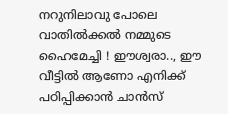നറുനിലാവു പോലെ വാതിൽക്കൽ നമ്മുടെ ഹൈമേച്ചി ! ഈശ്വരാ.., ഈ വീട്ടിൽ ആണോ എനിക്ക് പഠിപ്പിക്കാൻ ചാൻസ്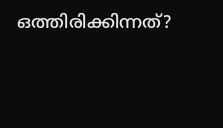ഒത്തിരിക്കിന്നത്?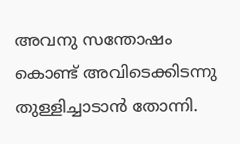അവനു സന്തോഷം കൊണ്ട് അവിടെക്കിടന്നു തുള്ളിച്ചാടാൻ തോന്നി.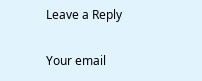Leave a Reply

Your email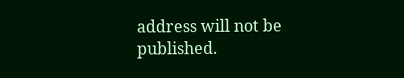address will not be published.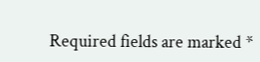Required fields are marked *